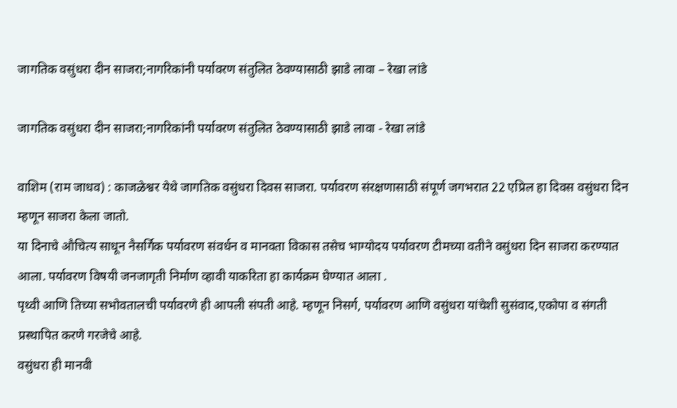जागतिक वसुंधरा दीन साजरा;नागरिकांनी पर्यावरण संतुलित ठेवण्यासाठी झाडे लावा – रेखा लांडे

जागतिक वसुंधरा दीन साजरा;नागरिकांनी पर्यावरण संतुलित ठेवण्यासाठी झाडे लावा - रेखा लांडे

वाशिम (राम जाधव) : काजळेश्वर येथे जागतिक वसुंधरा दिवस साजरा. पर्यावरण संरक्षणासाठी संपूर्ण जगभरात 22 एप्रिल हा दिवस वसुंधरा दिन म्हणून साजरा केला जातो.
या दिनाचे औचित्य साधून नैसर्गिक पर्यावरण संवर्धन व मानवता विकास तसेच भाग्योदय पर्यावरण टीमच्या वतीने वसुंधरा दिन साजरा करण्यात आला. पर्यावरण विषयी जनजागृती निर्माण व्हावी याकरिता हा कार्यक्रम घेण्यात आला .
पृथ्वी आणि तिच्या सभोवतालची पर्यावरणे ही आपली संपती आहे. म्हणून निसर्ग, पर्यावरण आणि वसुंधरा यांचेशी सुसंवाद,एकोपा व संगती प्रस्थापित करणे गरजेचे आहे.
वसुंधरा ही मानवी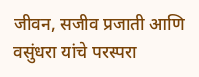जीवन, सजीव प्रजाती आणि वसुंधरा यांचे परस्परा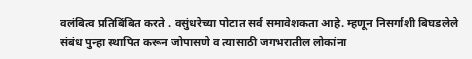वलंबित्व प्रतिबिंबित करते . वसुंधरेच्या पोटात सर्व समावेशकता आहे. म्हणून निसर्गाशी बिघडलेले संबंध पुन्हा स्थापित करून जोपासणे व त्यासाठी जगभरातील लोकांना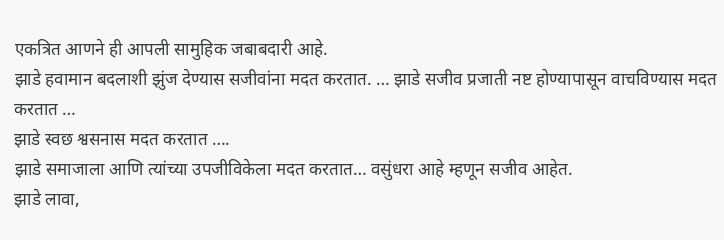एकत्रित आणने ही आपली सामुहिक जबाबदारी आहे.
झाडे हवामान बदलाशी झुंज देण्यास सजीवांना मदत करतात. … झाडे सजीव प्रजाती नष्ट होण्यापासून वाचविण्यास मदत करतात …
झाडे स्वछ श्वसनास मदत करतात ….
झाडे समाजाला आणि त्यांच्या उपजीविकेला मदत करतात… वसुंधरा आहे म्हणून सजीव आहेत.
झाडे लावा,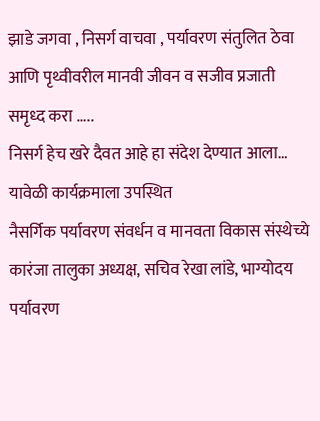झाडे जगवा , निसर्ग वाचवा , पर्यावरण संतुलित ठेवा आणि पृथ्वीवरील मानवी जीवन व सजीव प्रजाती समृध्द करा …..
निसर्ग हेच खरे दैवत आहे हा संदेश देण्यात आला…
यावेळी कार्यक्रमाला उपस्थित
नैसर्गिक पर्यावरण संवर्धन व मानवता विकास संस्थेच्ये कारंजा तालुका अध्यक्ष, सचिव रेखा लांडे, भाग्योदय पर्यावरण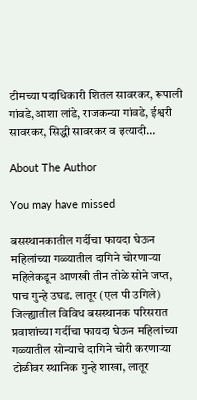टीमच्या पदाधिकारी शितल सावरकर, रूपाली गांवडे,आशा लांडे, राजकन्या गांवडे, ईश्वरी सावरकर, सिद्धी सावरकर व इत्यादी…

About The Author

You may have missed

बसस्थानकातील गर्दीचा फायदा घेऊन महिलांच्या गळ्यातील दागिने चोरणाऱ्या महिलेकडून आणखी तीन तोळे सोने जप्त, पाच गुन्हे उघड. लातूर (एल पी उगिले) जिल्ह्यातील विविध बसस्थानक परिसरात प्रवाशांच्या गर्दीचा फायदा घेऊन महिलांच्या गळ्यातील सोन्याचे दागिने चोरी करणाऱ्या टोळीवर स्थानिक गुन्हे शाखा, लातूर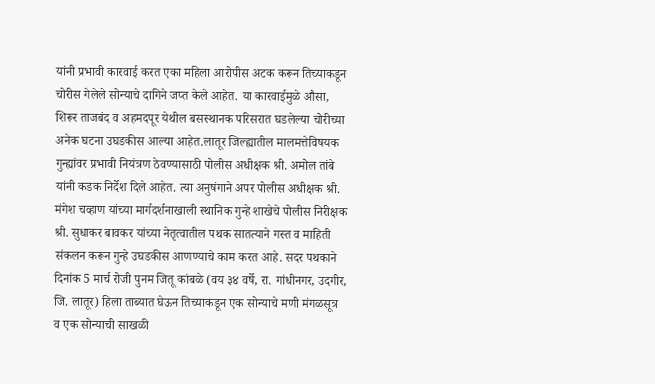यांनी प्रभावी कारवाई करत एका महिला आरोपीस अटक करून तिच्याकडून चोरीस गेलेले सोन्याचे दागिने जप्त केले आहेत. या कारवाईमुळे औसा, शिरूर ताजबंद व अहमदपूर येथील बसस्थानक परिसरात घडलेल्या चोरीच्या अनेक घटना उघडकीस आल्या आहेत.लातूर जिल्ह्यातील मालमत्तेविषयक गुन्ह्यांवर प्रभावी नियंत्रण ठेवण्यासाठी पोलीस अधीक्षक श्री. अमोल तांबे यांनी कडक निर्देश दिले आहेत. त्या अनुषंगाने अपर पोलीस अधीक्षक श्री. मंगेश चव्हाण यांच्या मार्गदर्शनाखाली स्थानिक गुन्हे शाखेचे पोलीस निरीक्षक श्री. सुधाकर बावकर यांच्या नेतृत्वातील पथक सातत्याने गस्त व माहिती संकलन करून गुन्हे उघडकीस आणण्याचे काम करत आहे. सदर पथकाने दिनांक 5 मार्च रोजी पुनम जितू कांबळे (वय ३४ वर्षे, रा. गांधीनगर, उदगीर, जि. लातूर) हिला ताब्यात घेऊन तिच्याकडून एक सोन्याचे मणी मंगळसूत्र व एक सोन्याची साखळी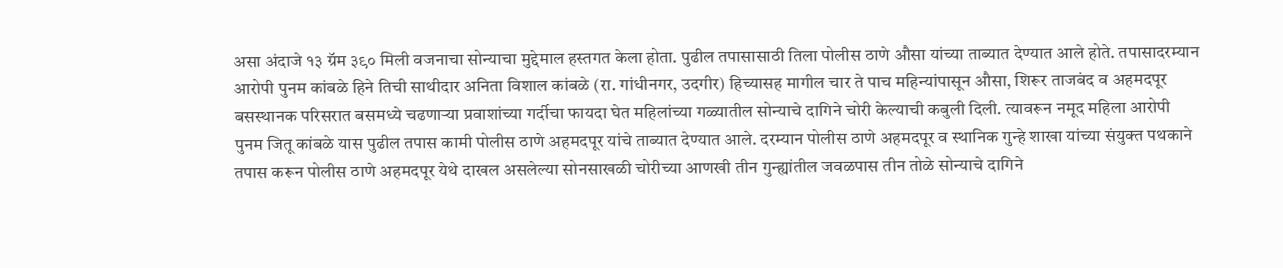असा अंदाजे १३ ग्रॅम ३९० मिली वजनाचा सोन्याचा मुद्देमाल हस्तगत केला होता. पुढील तपासासाठी तिला पोलीस ठाणे औसा यांच्या ताब्यात देण्यात आले होते. तपासादरम्यान आरोपी पुनम कांबळे हिने तिची साथीदार अनिता विशाल कांबळे (रा. गांधीनगर, उदगीर) हिच्यासह मागील चार ते पाच महिन्यांपासून औसा, शिरूर ताजबंद व अहमदपूर बसस्थानक परिसरात बसमध्ये चढणाऱ्या प्रवाशांच्या गर्दीचा फायदा घेत महिलांच्या गळ्यातील सोन्याचे दागिने चोरी केल्याची कबुली दिली. त्यावरून नमूद महिला आरोपी पुनम जितू कांबळे यास पुढील तपास कामी पोलीस ठाणे अहमदपूर यांचे ताब्यात देण्यात आले. दरम्यान पोलीस ठाणे अहमदपूर व स्थानिक गुन्हे शाखा यांच्या संयुक्त पथकाने तपास करून पोलीस ठाणे अहमदपूर येथे दाखल असलेल्या सोनसाखळी चोरीच्या आणखी तीन गुन्ह्यांतील जवळपास तीन तोळे सोन्याचे दागिने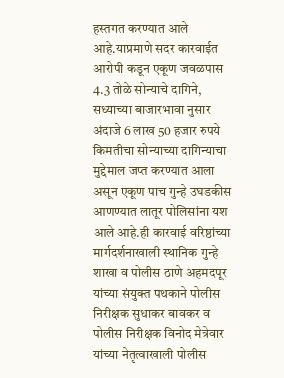हस्तगत करण्यात आले आहे.याप्रमाणे सदर कारवाईत आरोपी कडून एकूण जवळपास 4.3 तोळे सोन्याचे दागिने, सध्याच्या बाजारभावा नुसार अंदाजे 6 लाख 50 हजार रुपये किमतीचा सोन्याच्या दागिन्याचा मुद्देमाल जप्त करण्यात आला असून एकूण पाच गुन्हे उघडकीस आणण्यात लातूर पोलिसांना यश आले आहे.ही कारवाई वरिष्ठांच्या मार्गदर्शनाखाली स्थानिक गुन्हे शाखा व पोलीस ठाणे अहमदपूर यांच्या संयुक्त पथकाने पोलीस निरीक्षक सुधाकर बावकर व पोलीस निरीक्षक विनोद मेत्रेवार यांच्या नेतृत्वाखाली पोलीस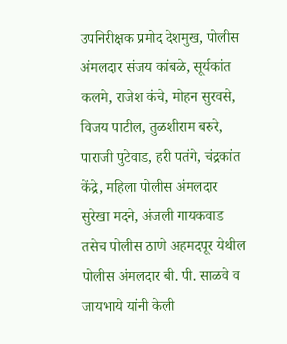उपनिरीक्षक प्रमोद देशमुख, पोलीस अंमलदार संजय कांबळे, सूर्यकांत कलमे, राजेश कंचे, मोहन सुरवसे, विजय पाटील, तुळशीराम बरुरे, पाराजी पुटेवाड, हरी पतंगे, चंद्रकांत केंद्रे, महिला पोलीस अंमलदार सुरेखा मदने, अंजली गायकवाड तसेच पोलीस ठाणे अहमदपूर येथील पोलीस अंमलदार बी. पी. साळवे व जायभाये यांनी केली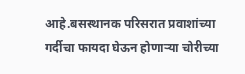आहे.बसस्थानक परिसरात प्रवाशांच्या गर्दीचा फायदा घेऊन होणाऱ्या चोरीच्या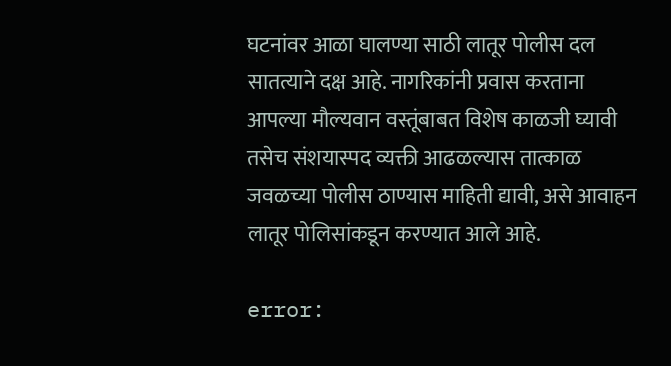घटनांवर आळा घालण्या साठी लातूर पोलीस दल सातत्याने दक्ष आहे. नागरिकांनी प्रवास करताना आपल्या मौल्यवान वस्तूंबाबत विशेष काळजी घ्यावी तसेच संशयास्पद व्यक्ती आढळल्यास तात्काळ जवळच्या पोलीस ठाण्यास माहिती द्यावी, असे आवाहन लातूर पोलिसांकडून करण्यात आले आहे.

error: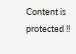Content is protected !!